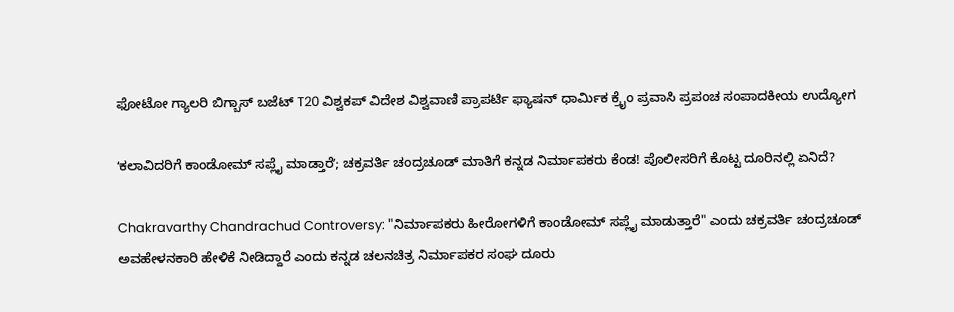ಫೋಟೋ ಗ್ಯಾಲರಿ ಬಿಗ್ಬಾಸ್ ಬಜೆಟ್ T20 ವಿಶ್ವಕಪ್ ವಿದೇಶ ವಿಶ್ವವಾಣಿ ಪ್ರಾಪರ್ಟಿ ಫ್ಯಾಷನ್ ಧಾರ್ಮಿಕ ಕ್ರೈಂ ಪ್ರವಾಸಿ ಪ್ರಪಂಚ ಸಂಪಾದಕೀಯ ಉದ್ಯೋಗ

ʻಕಲಾವಿದರಿಗೆ ಕಾಂಡೋಮ್ ಸಪ್ಲೈ ಮಾಡ್ತಾರೆʼ; ಚಕ್ರವರ್ತಿ ಚಂದ್ರಚೂಡ್‌ ಮಾತಿಗೆ ಕನ್ನಡ ನಿರ್ಮಾಪಕರು ಕೆಂಡ! ಪೊಲೀಸರಿಗೆ ಕೊಟ್ಟ ದೂರಿನಲ್ಲಿ ಏನಿದೆ?

Chakravarthy Chandrachud Controversy: "ನಿರ್ಮಾಪಕರು ಹೀರೋಗಳಿಗೆ ಕಾಂಡೋಮ್ ಸಪ್ಲೈ ಮಾಡುತ್ತಾರೆ" ಎಂದು ಚಕ್ರವರ್ತಿ ಚಂದ್ರಚೂಡ್‌ ಅವಹೇಳನಕಾರಿ ಹೇಳಿಕೆ ನೀಡಿದ್ದಾರೆ ಎಂದು ಕನ್ನಡ ಚಲನಚಿತ್ರ ನಿರ್ಮಾಪಕರ ಸಂಘ ದೂರು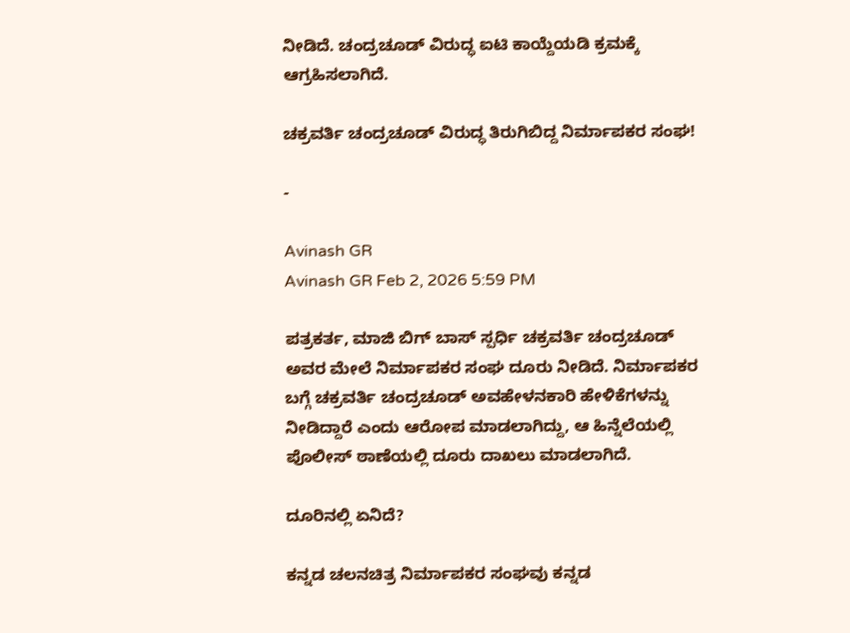ನೀಡಿದೆ. ಚಂದ್ರಚೂಡ್ ವಿರುದ್ಧ ಐಟಿ ಕಾಯ್ದೆಯಡಿ ಕ್ರಮಕ್ಕೆ ಆಗ್ರಹಿಸಲಾಗಿದೆ.

ಚಕ್ರವರ್ತಿ ಚಂದ್ರಚೂಡ್ ವಿರುದ್ಧ ತಿರುಗಿಬಿದ್ದ ನಿರ್ಮಾಪಕರ ಸಂಘ!

-

Avinash GR
Avinash GR Feb 2, 2026 5:59 PM

ಪತ್ರಕರ್ತ, ಮಾಜಿ ಬಿಗ್‌ ಬಾಸ್‌ ಸ್ಪರ್ಧಿ ಚಕ್ರವರ್ತಿ ಚಂದ್ರಚೂಡ್‌ ಅವರ ಮೇಲೆ ನಿರ್ಮಾಪಕರ ಸಂಘ ದೂರು ನೀಡಿದೆ. ನಿರ್ಮಾಪಕರ ಬಗ್ಗೆ ಚಕ್ರವರ್ತಿ ಚಂದ್ರಚೂಡ್‌ ಅವಹೇಳನಕಾರಿ ಹೇಳಿಕೆಗಳನ್ನು ನೀಡಿದ್ದಾರೆ ಎಂದು ಆರೋಪ ಮಾಡಲಾಗಿದ್ದು, ಆ ಹಿನ್ನೆಲೆಯಲ್ಲಿ ಪೊಲೀಸ್‌ ಠಾಣೆಯಲ್ಲಿ ದೂರು ದಾಖಲು ಮಾಡಲಾಗಿದೆ.

ದೂರಿನಲ್ಲಿ ಏನಿದೆ?

ಕನ್ನಡ ಚಲನಚಿತ್ರ ನಿರ್ಮಾಪಕರ ಸಂಘವು ಕನ್ನಡ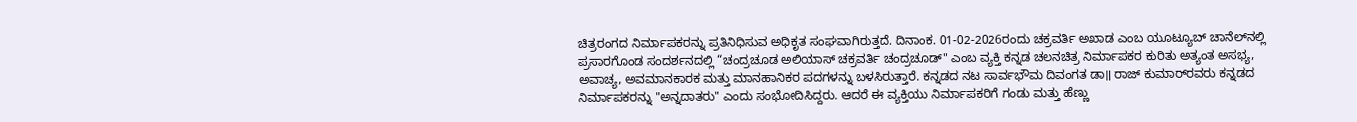ಚಿತ್ರರಂಗದ ನಿರ್ಮಾಪಕರನ್ನು ಪ್ರತಿನಿಧಿಸುವ ಅಧಿಕೃತ ಸಂಘವಾಗಿರುತ್ತದೆ. ದಿನಾಂಕ. 01-02-2026ರಂದು ಚಕ್ರವರ್ತಿ ಅಖಾಡ ಎಂಬ ಯೂಟ್ಯೂಬ್ ಚಾನೆಲ್‌ನಲ್ಲಿ ಪ್ರಸಾರಗೊಂಡ ಸಂದರ್ಶನದಲ್ಲಿ “ಚಂದ್ರಚೂಡ ಅಲಿಯಾಸ್ ಚಕ್ರವರ್ತಿ ಚಂದ್ರಚೂಡ್" ಎಂಬ ವ್ಯಕ್ತಿ ಕನ್ನಡ ಚಲನಚಿತ್ರ ನಿರ್ಮಾಪಕರ ಕುರಿತು ಅತ್ಯಂತ ಅಸಭ್ಯ, ಅವಾಚ್ಯ, ಅವಮಾನಕಾರಕ ಮತ್ತು ಮಾನಹಾನಿಕರ ಪದಗಳನ್ನು ಬಳಸಿರುತ್ತಾರೆ. ಕನ್ನಡದ ನಟ ಸಾರ್ವಭೌಮ ದಿವಂಗತ ಡಾ॥ ರಾಜ್ ಕುಮಾರ್‌ರವರು ಕನ್ನಡದ ನಿರ್ಮಾಪಕರನ್ನು "ಅನ್ನದಾತರು" ಎಂದು ಸಂಭೋದಿಸಿದ್ದರು. ಆದರೆ ಈ ವ್ಯಕ್ತಿಯು ನಿರ್ಮಾಪಕರಿಗೆ ಗಂಡು ಮತ್ತು ಹೆಣ್ಣು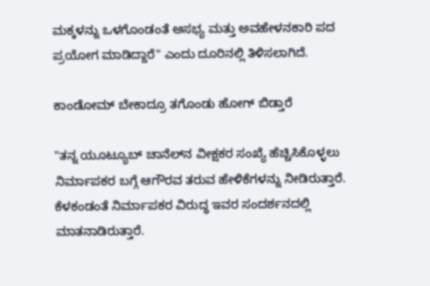ಮಕ್ಕಳನ್ನು ಒಳಗೊಂಡಂತೆ ಅಸಭ್ಯ ಮತ್ತು ಅವಹೇಳನಕಾರಿ ಪದ ಪ್ರಯೋಗ ಮಾಡಿದ್ದಾರೆ" ಎಂದು ದೂರಿನಲ್ಲಿ ತಿಳಿಸಲಾಗಿದೆ.

ಕಾಂಡೋಮ್ ಬೇಕಾದ್ರೂ ತಗೊಂಡು ಹೋಗ್ ಬಿಡ್ತಾರೆ

"ತನ್ನ ಯೂಟ್ಯೂಬ್ ಚಾನೆಲ್‌ನ ವೀಕ್ಷಕರ ಸಂಖ್ಯೆ ಹೆಚ್ಚಿಸಿಕೊಳ್ಳಲು ನಿರ್ಮಾಪಕರ ಬಗ್ಗೆ ಆಗೌರವ ತರುವ ಹೇಳಿಕೆಗಳನ್ನು ನೀಡಿರುತ್ತಾರೆ. ಕೆಳಕಂಡಂತೆ ನಿರ್ಮಾಪಕರ ವಿರುದ್ಧ ಇವರ ಸಂದರ್ಶನದಲ್ಲಿ ಮಾತನಾಡಿರುತ್ತಾರೆ.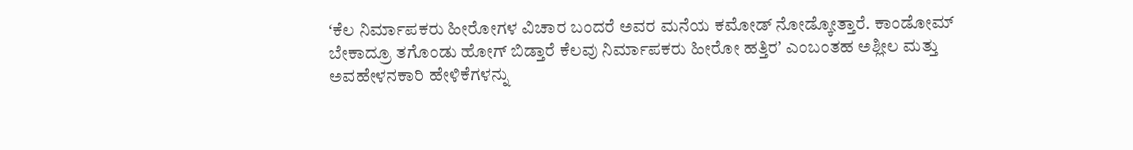ʻಕೆಲ ನಿರ್ಮಾಪಕರು ಹೀರೋಗಳ ವಿಚಾರ ಬಂದರೆ ಅವರ ಮನೆಯ ಕಮೋಡ್ ನೋಡ್ಕೋತ್ತಾರೆ. ಕಾಂಡೋಮ್ ಬೇಕಾದ್ರೂ ತಗೊಂಡು ಹೋಗ್ ಬಿಡ್ತಾರೆ ಕೆಲವು ನಿರ್ಮಾಪಕರು ಹೀರೋ ಹತ್ತಿರʼ ಎಂಬಂತಹ ಅಶ್ಲೀಲ ಮತ್ತು ಅವಹೇಳನಕಾರಿ ಹೇಳಿಕೆಗಳನ್ನು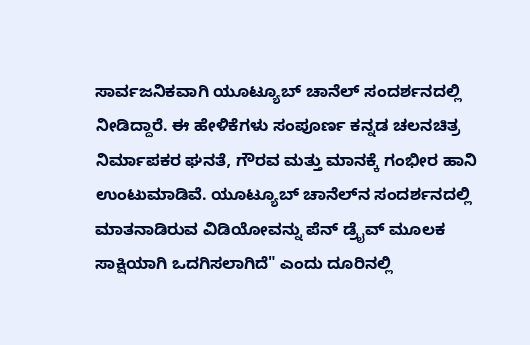ಸಾರ್ವಜನಿಕವಾಗಿ ಯೂಟ್ಯೂಬ್ ಚಾನೆಲ್ ಸಂದರ್ಶನದಲ್ಲಿ ನೀಡಿದ್ದಾರೆ. ಈ ಹೇಳಿಕೆಗಳು ಸಂಪೂರ್ಣ ಕನ್ನಡ ಚಲನಚಿತ್ರ ನಿರ್ಮಾಪಕರ ಘನತೆ, ಗೌರವ ಮತ್ತು ಮಾನಕ್ಕೆ ಗಂಭೀರ ಹಾನಿ ಉಂಟುಮಾಡಿವೆ. ಯೂಟ್ಯೂಬ್ ಚಾನೆಲ್‌ನ ಸಂದರ್ಶನದಲ್ಲಿ ಮಾತನಾಡಿರುವ ವಿಡಿಯೋವನ್ನು ಪೆನ್ ಡ್ರೈವ್ ಮೂಲಕ ಸಾಕ್ಷಿಯಾಗಿ ಒದಗಿಸಲಾಗಿದೆ" ಎಂದು ದೂರಿನಲ್ಲಿ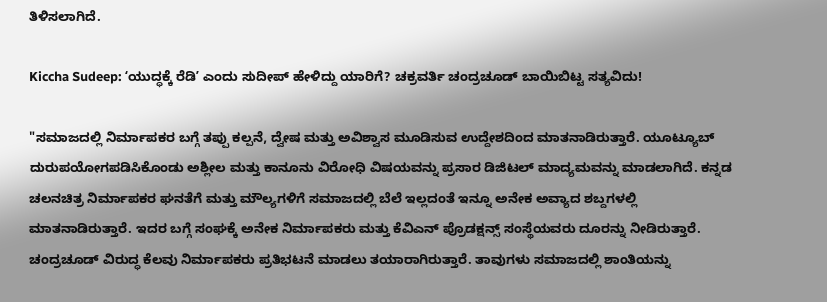ತಿಳಿಸಲಾಗಿದೆ.

Kiccha Sudeep: ʻಯುದ್ಧಕ್ಕೆ ರೆಡಿʼ ಎಂದು ಸುದೀಪ್‌ ಹೇಳಿದ್ದು ಯಾರಿಗೆ? ಚಕ್ರವರ್ತಿ ಚಂದ್ರಚೂಡ್‌ ಬಾಯಿಬಿಟ್ಟ ಸತ್ಯವಿದು!

"ಸಮಾಜದಲ್ಲಿ ನಿರ್ಮಾಪಕರ ಬಗ್ಗೆ ತಪ್ಪು ಕಲ್ಪನೆ, ದ್ವೇಷ ಮತ್ತು ಅವಿಶ್ವಾಸ ಮೂಡಿಸುವ ಉದ್ದೇಶದಿಂದ ಮಾತನಾಡಿರುತ್ತಾರೆ. ಯೂಟ್ಯೂಬ್ ದುರುಪಯೋಗಪಡಿಸಿಕೊಂಡು ಅಶ್ಲೀಲ ಮತ್ತು ಕಾನೂನು ವಿರೋಧಿ ವಿಷಯವನ್ನು ಪ್ರಸಾರ ಡಿಜಿಟಲ್ ಮಾದ್ಯಮವನ್ನು ಮಾಡಲಾಗಿದೆ. ಕನ್ನಡ ಚಲನಚಿತ್ರ ನಿರ್ಮಾಪಕರ ಘನತೆಗೆ ಮತ್ತು ಮೌಲ್ಯಗಳಿಗೆ ಸಮಾಜದಲ್ಲಿ ಬೆಲೆ ಇಲ್ಲದಂತೆ ಇನ್ನೂ ಅನೇಕ ಅವ್ಯಾದ ಶಬ್ದಗಳಲ್ಲಿ ಮಾತನಾಡಿರುತ್ತಾರೆ. ಇದರ ಬಗ್ಗೆ ಸಂಘಕ್ಕೆ ಅನೇಕ ನಿರ್ಮಾಪಕರು ಮತ್ತು ಕೆವಿಎನ್ ಪ್ರೊಡಕ್ಷನ್ಸ್ ಸಂಸ್ಥೆಯವರು ದೂರನ್ನು ನೀಡಿರುತ್ತಾರೆ. ಚಂದ್ರಚೂಡ್ ವಿರುದ್ಧ ಕೆಲವು ನಿರ್ಮಾಪಕರು ಪ್ರತಿಭಟನೆ ಮಾಡಲು ತಯಾರಾಗಿರುತ್ತಾರೆ. ತಾವುಗಳು ಸಮಾಜದಲ್ಲಿ ಶಾಂತಿಯನ್ನು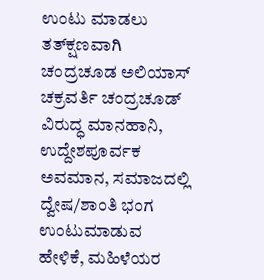ಉಂಟು ಮಾಡಲು ತತ್‌ಕ್ಷಣವಾಗಿ ಚಂದ್ರಚೂಡ ಅಲಿಯಾಸ್ ಚಕ್ರವರ್ತಿ ಚಂದ್ರಚೂಡ್ ವಿರುದ್ಧ ಮಾನಹಾನಿ, ಉದ್ದೇಶಪೂರ್ವಕ ಅವಮಾನ, ಸಮಾಜದಲ್ಲಿ ದ್ವೇಷ/ಶಾಂತಿ ಭಂಗ ಉಂಟುಮಾಡುವ ಹೇಳಿಕೆ, ಮಹಿಳೆಯರ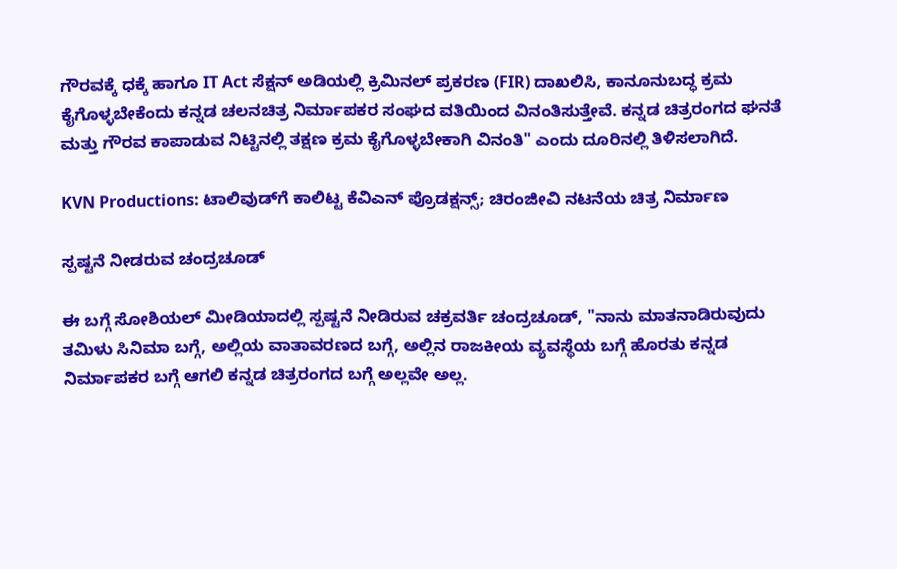ಗೌರವಕ್ಕೆ ಧಕ್ಕೆ ಹಾಗೂ IT Act ಸೆಕ್ಷನ್ ಅಡಿಯಲ್ಲಿ ಕ್ರಿಮಿನಲ್ ಪ್ರಕರಣ (FIR) ದಾಖಲಿಸಿ, ಕಾನೂನುಬದ್ಧ ಕ್ರಮ ಕೈಗೊಳ್ಳಬೇಕೆಂದು ಕನ್ನಡ ಚಲನಚಿತ್ರ ನಿರ್ಮಾಪಕರ ಸಂಘದ ವತಿಯಿಂದ ವಿನಂತಿಸುತ್ತೇವೆ. ಕನ್ನಡ ಚಿತ್ರರಂಗದ ಘನತೆ ಮತ್ತು ಗೌರವ ಕಾಪಾಡುವ ನಿಟ್ಟಿನಲ್ಲಿ ತಕ್ಷಣ ಕ್ರಮ ಕೈಗೊಳ್ಳಬೇಕಾಗಿ ವಿನಂತಿ" ಎಂದು ದೂರಿನಲ್ಲಿ ತಿಳಿಸಲಾಗಿದೆ.

KVN Productions: ಟಾಲಿವುಡ್‌ಗೆ ಕಾಲಿಟ್ಟ ಕೆವಿಎನ್‌ ಪ್ರೊಡಕ್ಷನ್ಸ್‌; ಚಿರಂಜೀವಿ ನಟನೆಯ ಚಿತ್ರ ನಿರ್ಮಾಣ

ಸ್ಪಷ್ಟನೆ ನೀಡರುವ ಚಂದ್ರಚೂಡ್‌

ಈ ಬಗ್ಗೆ ಸೋಶಿಯಲ್‌ ಮೀಡಿಯಾದಲ್ಲಿ ಸ್ಪಷ್ಟನೆ ನೀಡಿರುವ ಚಕ್ರವರ್ತಿ ಚಂದ್ರಚೂಡ್‌, "ನಾನು ಮಾತನಾಡಿರುವುದು ತಮಿಳು ಸಿನಿಮಾ ಬಗ್ಗೆ, ಅಲ್ಲಿಯ ವಾತಾವರಣದ ಬಗ್ಗೆ, ಅಲ್ಲಿನ ರಾಜಕೀಯ ವ್ಯವಸ್ಥೆಯ ಬಗ್ಗೆ ಹೊರತು ಕನ್ನಡ ನಿರ್ಮಾಪಕರ ಬಗ್ಗೆ ಆಗಲಿ ಕನ್ನಡ ಚಿತ್ರರಂಗದ ಬಗ್ಗೆ ಅಲ್ಲವೇ ಅಲ್ಲ.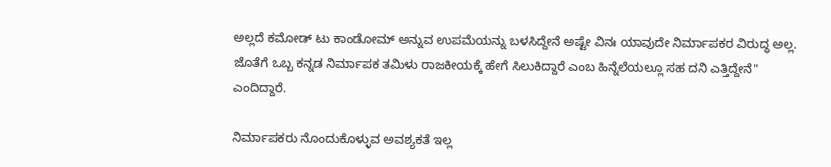ಅಲ್ಲದೆ ಕಮೋಡ್ ಟು ಕಾಂಡೋಮ್ ಅನ್ನುವ ಉಪಮೆಯನ್ನು ಬಳಸಿದ್ದೇನೆ ಅಷ್ಟೇ ವಿನಃ ಯಾವುದೇ ನಿರ್ಮಾಪಕರ ವಿರುದ್ಧ ಅಲ್ಲ. ಜೊತೆಗೆ ಒಬ್ಬ ಕನ್ನಡ ನಿರ್ಮಾಪಕ ತಮಿಳು ರಾಜಕೀಯಕ್ಕೆ ಹೇಗೆ ಸಿಲುಕಿದ್ದಾರೆ ಎಂಬ ಹಿನ್ನೆಲೆಯಲ್ಲೂ ಸಹ ದನಿ ಎತ್ತಿದ್ದೇನೆ" ಎಂದಿದ್ದಾರೆ.

ನಿರ್ಮಾಪಕರು ನೊಂದುಕೊಳ್ಳುವ ಅವಶ್ಯಕತೆ ಇಲ್ಲ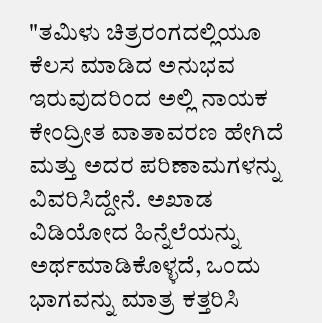"ತಮಿಳು ಚಿತ್ರರಂಗದಲ್ಲಿಯೂ ಕೆಲಸ ಮಾಡಿದ ಅನುಭವ ಇರುವುದರಿಂದ ಅಲ್ಲಿ ನಾಯಕ ಕೇಂದ್ರೀತ ವಾತಾವರಣ ಹೇಗಿದೆ ಮತ್ತು ಅದರ ಪರಿಣಾಮಗಳನ್ನು ವಿವರಿಸಿದ್ದೇನೆ. ಅಖಾಡ ವಿಡಿಯೋದ ಹಿನ್ನೆಲೆಯನ್ನು ಅರ್ಥಮಾಡಿಕೊಳ್ಳದೆ, ಒಂದು ಭಾಗವನ್ನು ಮಾತ್ರ ಕತ್ತರಿಸಿ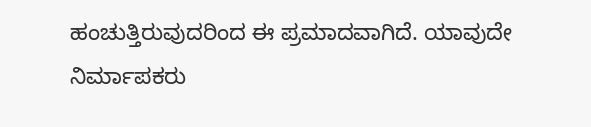ಹಂಚುತ್ತಿರುವುದರಿಂದ ಈ ಪ್ರಮಾದವಾಗಿದೆ. ಯಾವುದೇ ನಿರ್ಮಾಪಕರು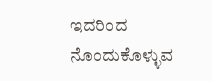ಇದರಿಂದ ನೊಂದುಕೊಳ್ಳುವ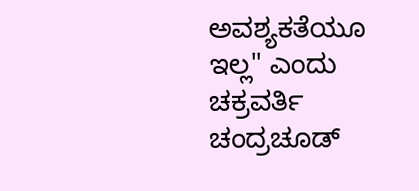ಅವಶ್ಯಕತೆಯೂ ಇಲ್ಲ" ಎಂದು ಚಕ್ರವರ್ತಿ ಚಂದ್ರಚೂಡ್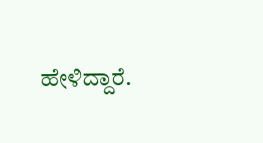ಹೇಳಿದ್ದಾರೆ.